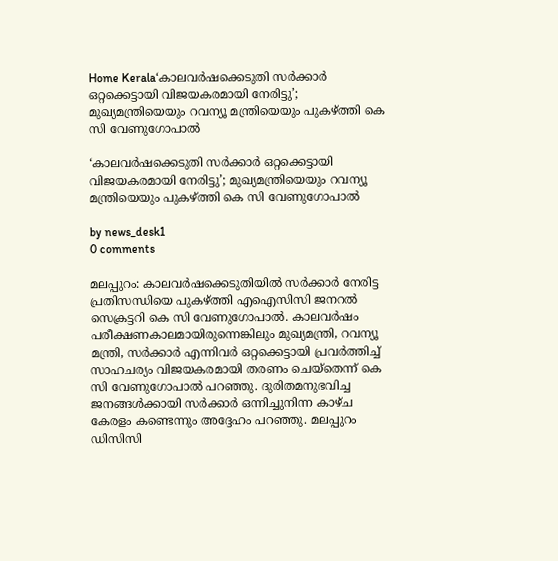Home Kerala‘കാലവർഷക്കെടുതി സർക്കാർ ഒറ്റക്കെട്ടായി വിജയകരമായി നേരിട്ടു’; മുഖ്യമന്ത്രിയെയും റവന്യൂ മന്ത്രിയെയും പുകഴ്ത്തി കെ സി വേണുഗോപാൽ

‘കാലവർഷക്കെടുതി സർക്കാർ ഒറ്റക്കെട്ടായി വിജയകരമായി നേരിട്ടു’; മുഖ്യമന്ത്രിയെയും റവന്യൂ മന്ത്രിയെയും പുകഴ്ത്തി കെ സി വേണുഗോപാൽ

by news_desk1
0 comments

മലപ്പുറം: കാലവർഷക്കെടുതിയിൽ സർക്കാർ നേരിട്ട പ്രതിസന്ധിയെ പുകഴ്ത്തി എഐസിസി ജനറൽ സെക്രട്ടറി കെ സി വേണുഗോപാൽ. കാലവർഷം പരീക്ഷണകാലമായിരുന്നെങ്കിലും മുഖ്യമന്ത്രി, റവന്യൂ മന്ത്രി, സർക്കാർ എന്നിവർ ഒറ്റക്കെട്ടായി പ്രവർത്തിച്ച് സാഹചര്യം വിജയകരമായി തരണം ചെയ്തെന്ന് കെ സി വേണുഗോപാൽ പറഞ്ഞു. ദുരിതമനുഭവിച്ച ജനങ്ങൾക്കായി സർക്കാർ ഒന്നിച്ചുനിന്ന കാഴ്ച കേരളം കണ്ടെന്നും അദ്ദേഹം പറഞ്ഞു. മലപ്പുറം ഡിസിസി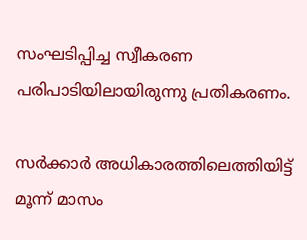സംഘടിപ്പിച്ച സ്വീകരണ പരിപാടിയിലായിരുന്നു പ്രതികരണം.

സർക്കാർ അധികാരത്തിലെത്തിയിട്ട് മൂന്ന് മാസം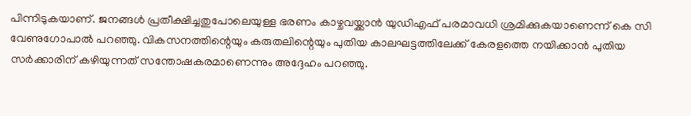പിന്നിടുകയാണ്. ജനങ്ങൾ പ്രതീക്ഷിച്ചതുപോലെയുള്ള ഭരണം കാഴ്ചവയ്ക്കാൻ യുഡിഎഫ് പരമാവധി ശ്രമിക്കുകയാണെന്ന് കെ സി വേണുഗോപാൽ പറഞ്ഞു. വികസനത്തിന്റെയും കരുതലിന്റെയും പുതിയ കാലഘട്ടത്തിലേക്ക് കേരളത്തെ നയിക്കാൻ പുതിയ സർക്കാരിന് കഴിയുന്നത് സന്തോഷകരമാണെന്നും അദ്ദേഹം പറഞ്ഞു.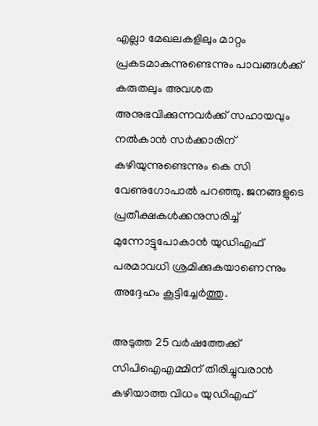എല്ലാ മേഖലകളിലും മാറ്റം പ്രകടമാകുന്നുണ്ടെന്നും പാവങ്ങൾക്ക് കരുതലും അവശത അനുഭവിക്കുന്നവർക്ക് സഹായവും നൽകാൻ സർക്കാരിന് കഴിയുന്നുണ്ടെന്നും കെ സി വേണുഗോപാൽ പറഞ്ഞു. ജനങ്ങളുടെ പ്രതീക്ഷകൾക്കനുസരിച്ച് മുന്നോട്ടുപോകാൻ യുഡിഎഫ് പരമാവധി ശ്രമിക്കുകയാണെന്നും അദ്ദേഹം കൂട്ടിച്ചേർത്തു.

അടുത്ത 25 വർഷത്തേക്ക് സിപിഐഎമ്മിന് തിരിച്ചുവരാൻ കഴിയാത്ത വിധം യുഡിഎഫ്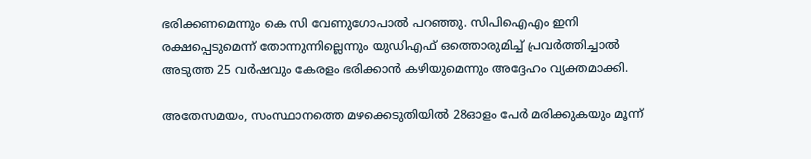ഭരിക്കണമെന്നും കെ സി വേണുഗോപാൽ പറഞ്ഞു. സിപിഐഎം ഇനി രക്ഷപ്പെടുമെന്ന് തോന്നുന്നില്ലെന്നും യുഡിഎഫ് ഒത്തൊരുമിച്ച് പ്രവർത്തിച്ചാൽ അടുത്ത 25 വർഷവും കേരളം ഭരിക്കാൻ കഴിയുമെന്നും അദ്ദേഹം വ്യക്തമാക്കി.

അതേസമയം, സംസ്ഥാനത്തെ മഴക്കെടുതിയിൽ 28ഓളം പേർ മരിക്കുകയും മൂന്ന്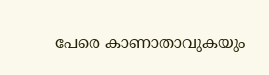പേരെ കാണാതാവുകയും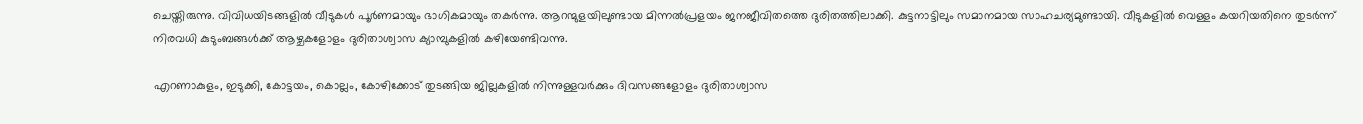ചെയ്തിരുന്നു. വിവിധയിടങ്ങളിൽ വീടുകൾ പൂർണമായും ഭാഗികമായും തകർന്നു. ആറന്മുളയിലുണ്ടായ മിന്നൽപ്രളയം ജനജീവിതത്തെ ദുരിതത്തിലാക്കി. കുട്ടനാട്ടിലും സമാനമായ സാഹചര്യമുണ്ടായി. വീടുകളിൽ വെള്ളം കയറിയതിനെ തുടർന്ന് നിരവധി കുടുംബങ്ങൾക്ക് ആഴ്ചകളോളം ദുരിതാശ്വാസ ക്യാമ്പുകളിൽ കഴിയേണ്ടിവന്നു.

എറണാകുളം, ഇടുക്കി, കോട്ടയം, കൊല്ലം, കോഴിക്കോട് തുടങ്ങിയ ജില്ലകളിൽ നിന്നുള്ളവർക്കും ദിവസങ്ങളോളം ദുരിതാശ്വാസ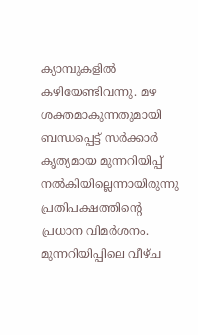ക്യാമ്പുകളിൽ കഴിയേണ്ടിവന്നു. മഴ ശക്തമാകുന്നതുമായി ബന്ധപ്പെട്ട് സർക്കാർ കൃത്യമായ മുന്നറിയിപ്പ് നൽകിയില്ലെന്നായിരുന്നു പ്രതിപക്ഷത്തിന്റെ പ്രധാന വിമർശനം. മുന്നറിയിപ്പിലെ വീഴ്ച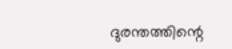ദുരന്തത്തിന്റെ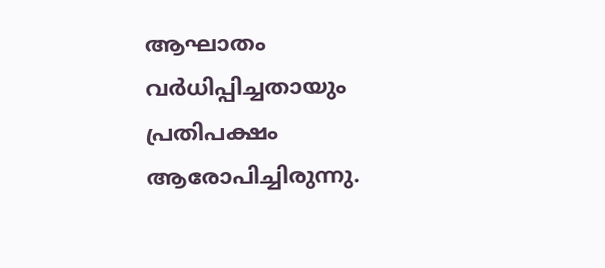ആഘാതം വർധിപ്പിച്ചതായും പ്രതിപക്ഷം ആരോപിച്ചിരുന്നു.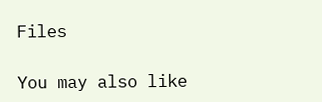Files

You may also like